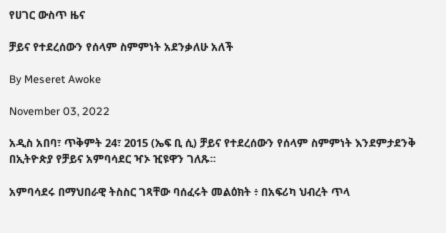የሀገር ውስጥ ዜና

ቻይና የተደረሰውን የሰላም ስምምነት አደንቃለሁ አለች

By Meseret Awoke

November 03, 2022

አዲስ አበባ፣ ጥቅምት 24፣ 2015 (ኤፍ ቢ ሲ) ቻይና የተደረሰውን የሰላም ስምምነት እንደምታደንቅ በኢትዮጵያ የቻይና አምባሳደር ዣኦ ዢዩዋን ገለጹ፡፡

አምባሳደሩ በማህበራዊ ትስስር ገጻቸው ባሰፈሩት መልዕክት ፥ በአፍሪካ ህብረት ጥላ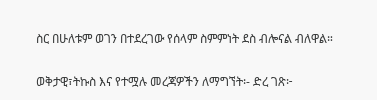ስር በሁለቱም ወገን በተደረገው የሰላም ስምምነት ደስ ብሎናል ብለዋል።

ወቅታዊ፣ትኩስ እና የተሟሉ መረጃዎችን ለማግኘት፡- ድረ ገጽ፦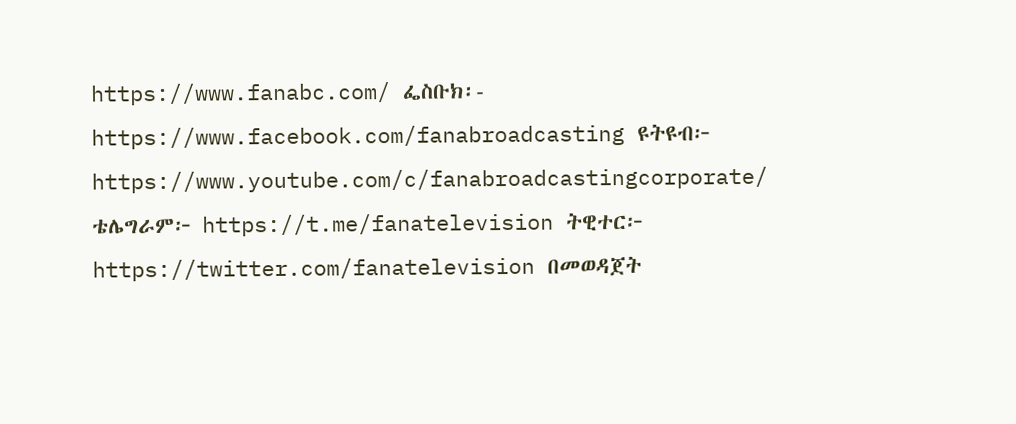https://www.fanabc.com/ ፌስቡክ፡- https://www.facebook.com/fanabroadcasting ዩትዩብ፦ https://www.youtube.com/c/fanabroadcastingcorporate/ ቴሌግራም፦ https://t.me/fanatelevision ትዊተር፦ https://twitter.com/fanatelevision በመወዳጀት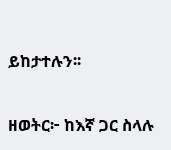ይከታተሉን፡፡

ዘወትር፦ ከእኛ ጋር ስላሉ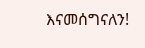እናመሰግናለን!